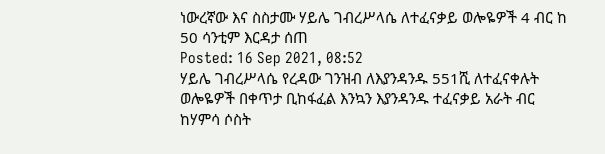ነውረኛው እና ስስታሙ ሃይሌ ገብረሥላሴ ለተፈናቃይ ወሎዬዎች 4 ብር ከ 50 ሳንቲም እርዳታ ሰጠ
Posted: 16 Sep 2021, 08:52
ሃይሌ ገብረሥላሴ የረዳው ገንዝብ ለእያንዳንዱ 551ሺ ለተፈናቀሉት ወሎዬዎች በቀጥታ ቢከፋፈል እንኳን እያንዳንዱ ተፈናቃይ አራት ብር ከሃምሳ ሶስት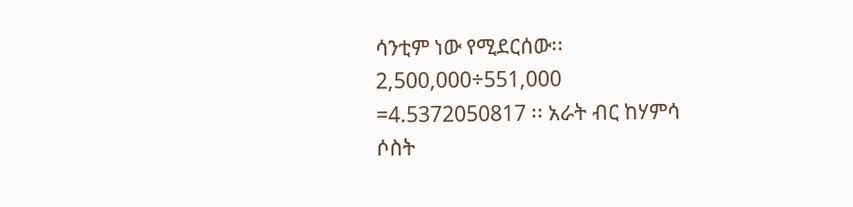ሳንቲም ነው የሚደርሰው፡፡ 2,500,000÷551,000
=4.5372050817 ፡፡ አራት ብር ከሃምሳ ሶስት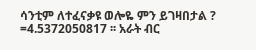ሳንቲም ለተፈናቃዩ ወሎዬ ምን ይገዛበታል ?
=4.5372050817 ፡፡ አራት ብር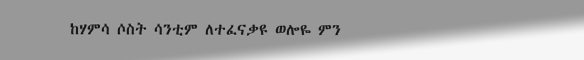ከሃምሳ ሶስት ሳንቲም ለተፈናቃዩ ወሎዬ ምን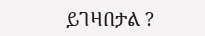ይገዛበታል ?